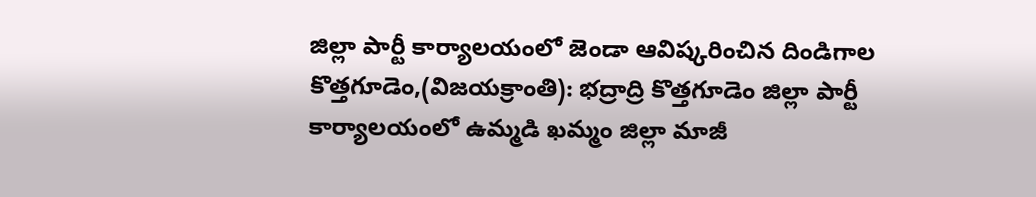జిల్లా పార్టీ కార్యాలయంలో జెండా ఆవిష్కరించిన దిండిగాల
కొత్తగూడెం,(విజయక్రాంతి): భద్రాద్రి కొత్తగూడెం జిల్లా పార్టీ కార్యాలయంలో ఉమ్మడి ఖమ్మం జిల్లా మాజీ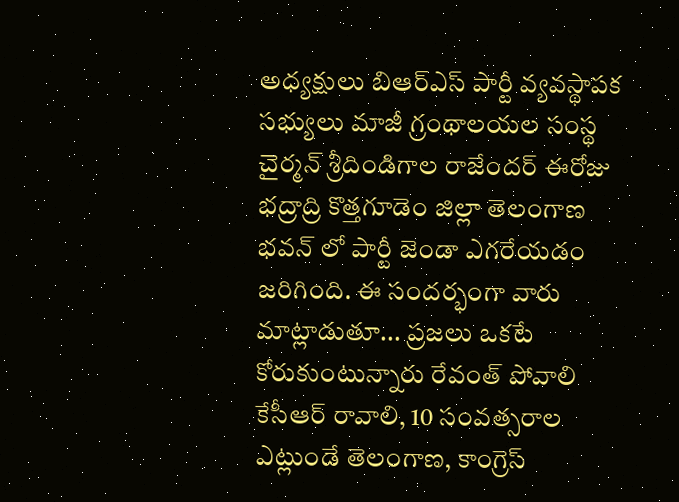అధ్యక్షులు బిఆర్ఎస్ పార్టీ వ్యవస్థాపక సభ్యులు మాజీ గ్రంథాలయల సంస్థ చైర్మన్ శ్రీదిండిగాల రాజేందర్ ఈరోజు భద్రాద్రి కొత్తగూడెం జిల్లా తెలంగాణ భవన్ లో పార్టీ జెండా ఎగరేయడం జరిగింది. ఈ సందర్భంగా వారు మాట్లాడుతూ... ప్రజలు ఒకటే కోరుకుంటున్నారు రేవంత్ పోవాలి కేసీఆర్ రావాలి, 10 సంవత్సరాల ఎట్లుండే తెలంగాణ, కాంగ్రెస్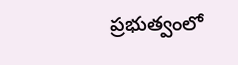ప్రభుత్వంలో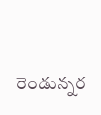రెండున్నర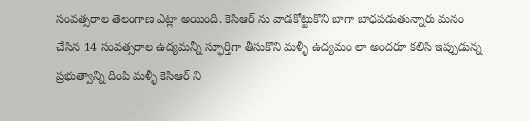సంవత్సరాల తెలంగాణ ఎట్లా అయింది. కెసిఆర్ ను వాడకోట్టుకొని బాగా బాధపడుతున్నారు మనం చేసిన 14 సంవత్సరాల ఉద్యమన్నీ స్ఫూర్తిగా తీసుకొని మళ్ళీ ఉద్యమం లా అందరూ కలిసి ఇప్పుడున్న ప్రభుత్వాన్ని దింపి మళ్ళీ కెసిఆర్ ని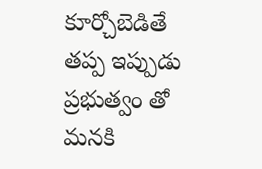కూర్చోబెడితే తప్ప ఇప్పుడు ప్రభుత్వం తో మనకి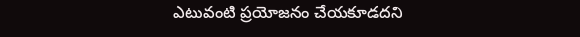ఎటువంటి ప్రయోజనం చేయకూడదని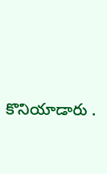కొనియాడారు .